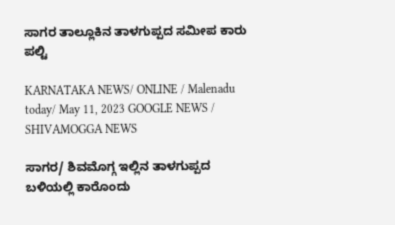ಸಾಗರ ತಾಲ್ಲೂಕಿನ ತಾಳಗುಪ್ಪದ ಸಮೀಪ ಕಾರು ಪಲ್ಟಿ

KARNATAKA NEWS/ ONLINE / Malenadu today/ May 11, 2023 GOOGLE NEWS / SHIVAMOGGA NEWS

ಸಾಗರ/ ಶಿವಮೊಗ್ಗ ಇಲ್ಲಿನ ತಾಳಗುಪ್ಪದ ಬಳಿಯಲ್ಲಿ ಕಾರೊಂದು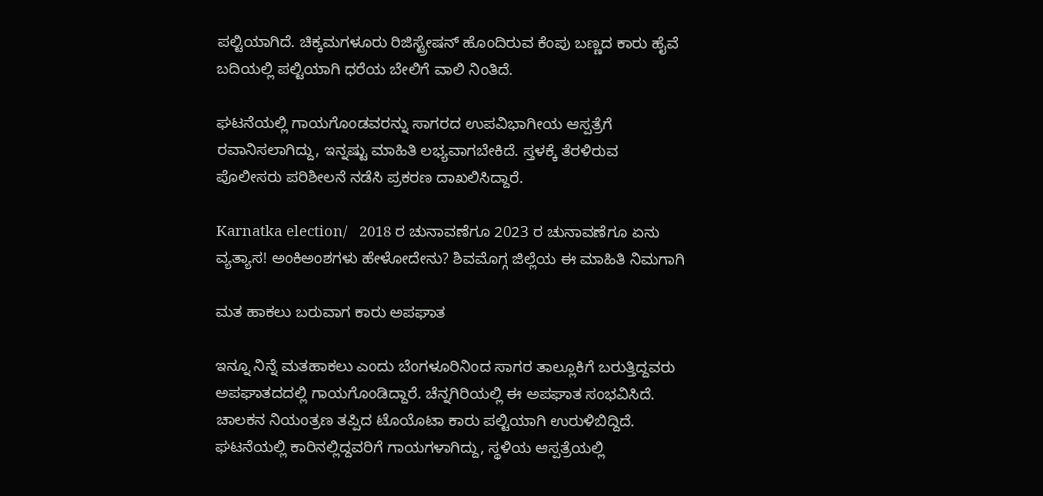ಪಲ್ಟಿಯಾಗಿದೆ. ಚಿಕ್ಕಮಗಳೂರು ರಿಜಿಸ್ಟ್ರೇಷನ್ ಹೊಂದಿರುವ ಕೆಂಪು ಬಣ್ಣದ ಕಾರು ಹೈವೆ ಬದಿಯಲ್ಲಿ ಪಲ್ಟಿಯಾಗಿ ಧರೆಯ ಬೇಲಿಗೆ ವಾಲಿ ನಿಂತಿದೆ.

ಘಟನೆಯಲ್ಲಿ ಗಾಯಗೊಂಡವರನ್ನು ಸಾಗರದ ಉಪವಿಭಾಗೀಯ ಆಸ್ಪತ್ರೆಗೆ ರವಾನಿಸಲಾಗಿದ್ದು, ಇನ್ನಷ್ಟು ಮಾಹಿತಿ ಲಭ್ಯವಾಗಬೇಕಿದೆ. ಸ್ತಳಕ್ಕೆ ತೆರಳಿರುವ  ಪೊಲೀಸರು ಪರಿಶೀಲನೆ ನಡೆಸಿ ಪ್ರಕರಣ ದಾಖಲಿಸಿದ್ದಾರೆ.

Karnatka election/   2018 ರ ಚುನಾವಣೆಗೂ 2023 ರ ಚುನಾವಣೆಗೂ ಏನು ವ್ಯತ್ಯಾಸ! ಅಂಕಿಅಂಶಗಳು ಹೇಳೋದೇನು? ಶಿವಮೊಗ್ಗ ಜಿಲ್ಲೆಯ ಈ ಮಾಹಿತಿ ನಿಮಗಾಗಿ

ಮತ ಹಾಕಲು ಬರುವಾಗ ಕಾರು ಅಪಘಾತ

ಇನ್ನೂ ನಿನ್ನೆ ಮತಹಾಕಲು ಎಂದು ಬೆಂಗಳೂರಿನಿಂದ ಸಾಗರ ತಾಲ್ಲೂಕಿಗೆ ಬರುತ್ತಿದ್ದವರು ಅಪಘಾತದದಲ್ಲಿ ಗಾಯಗೊಂಡಿದ್ದಾರೆ. ಚೆನ್ನಗಿರಿಯಲ್ಲಿ ಈ ಅಪಘಾತ ಸಂಭವಿಸಿದೆ. ಚಾಲಕನ ನಿಯಂತ್ರಣ ತಪ್ಪಿದ ಟೊಯೊಟಾ ಕಾರು ಪಲ್ಟಿಯಾಗಿ ಉರುಳಿಬಿದ್ದಿದೆ. ಘಟನೆಯಲ್ಲಿ ಕಾರಿನಲ್ಲಿದ್ದವರಿಗೆ ಗಾಯಗಳಾಗಿದ್ದು, ಸ್ಥಳಿಯ ಆಸ್ಪತ್ರೆಯಲ್ಲಿ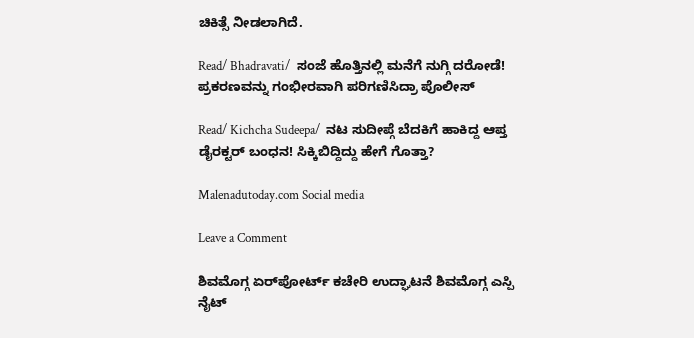ಚಿಕಿತ್ಸೆ ನೀಡಲಾಗಿದೆ.

Read/ Bhadravati/  ಸಂಜೆ ಹೊತ್ತಿನಲ್ಲಿ ಮನೆಗೆ ನುಗ್ಗಿ ದರೋಡೆ! ಪ್ರಕರಣವನ್ನು ಗಂಭೀರವಾಗಿ ಪರಿಗಣಿಸಿದ್ರಾ ಪೊಲೀಸ್

Read/ Kichcha Sudeepa/  ನಟ ಸುದೀಪ್ಗೆ ಬೆದಕಿಗೆ ಹಾಕಿದ್ದ ಆಪ್ತ ಡೈರಕ್ಟರ್ ಬಂಧನ! ಸಿಕ್ಕಿಬಿದ್ದಿದ್ದು ಹೇಗೆ ಗೊತ್ತಾ?

Malenadutoday.com Social media

Leave a Comment

ಶಿವಮೊಗ್ಗ ಏರ್‌ಪೋರ್ಟ್ ಕಚೇರಿ ಉದ್ಘಾಟನೆ ಶಿವಮೊಗ್ಗ ಎಸ್ಪಿ ನೈಟ್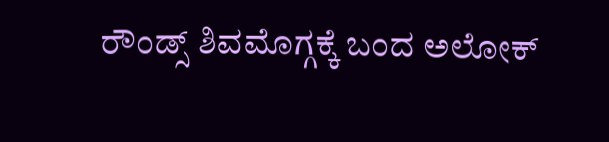ರೌಂಡ್ಸ್ ಶಿವಮೊಗ್ಗಕ್ಕೆ ಬಂದ ಅಲೋಕ್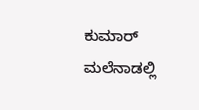ಕುಮಾರ್ ಮಲೆನಾಡಲ್ಲಿ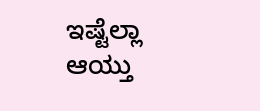ಇಷ್ಟೆಲ್ಲಾ ಆಯ್ತು